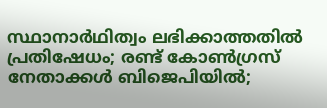സ്ഥാനാര്‍ഥിത്വം ലഭിക്കാത്തതില്‍ പ്രതിഷേധം; രണ്ട് കോണ്‍ഗ്രസ് നേതാക്കള്‍ ബിജെപിയില്‍;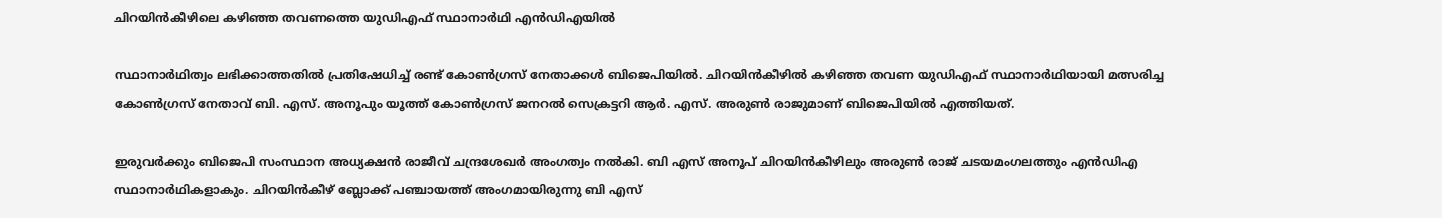ചിറയിന്‍കീഴിലെ കഴിഞ്ഞ തവണത്തെ യുഡിഎഫ് സ്ഥാനാര്‍ഥി എന്‍ഡിഎയില്‍

സ്ഥാനാര്‍ഥിത്വം ലഭിക്കാത്തതില്‍ പ്രതിഷേധിച്ച് രണ്ട് കോണ്‍ഗ്രസ് നേതാക്കള്‍ ബിജെപിയില്‍. ചിറയിന്‍കീഴില്‍ കഴിഞ്ഞ തവണ യുഡിഎഫ് സ്ഥാനാര്‍ഥിയായി മത്സരിച്ച കോണ്‍ഗ്രസ് നേതാവ് ബി. എസ്. അനൂപും യൂത്ത് കോണ്‍ഗ്രസ് ജനറല്‍ സെക്രട്ടറി ആര്‍. എസ്. അരുണ്‍ രാജുമാണ് ബിജെപിയില്‍ എത്തിയത്.

ഇരുവര്‍ക്കും ബിജെപി സംസ്ഥാന അധ്യക്ഷന്‍ രാജീവ് ചന്ദ്രശേഖര്‍ അംഗത്വം നല്‍കി. ബി എസ് അനൂപ് ചിറയിന്‍കീഴിലും അരുണ്‍ രാജ് ചടയമംഗലത്തും എന്‍ഡിഎ സ്ഥാനാര്‍ഥികളാകും. ചിറയിന്‍കീഴ് ബ്ലോക്ക് പഞ്ചായത്ത് അംഗമായിരുന്നു ബി എസ്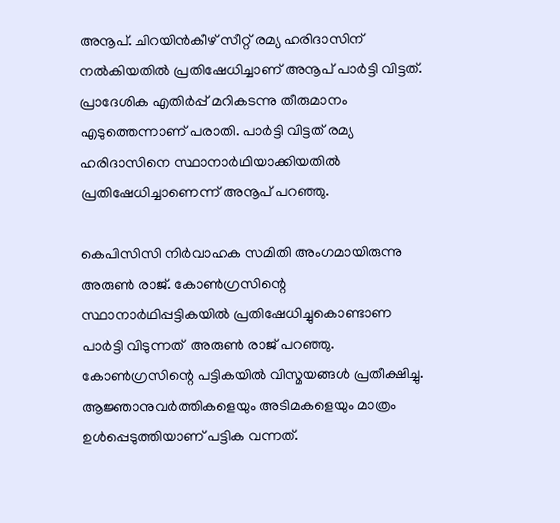അനൂപ്. ചിറയിന്‍കീഴ് സീറ്റ് രമ്യ ഹരിദാസിന് നല്‍കിയതില്‍ പ്രതിഷേധിച്ചാണ് അനൂപ് പാര്‍ട്ടി വിട്ടത്. പ്രാദേശിക എതിര്‍പ്പ് മറികടന്നു തീരുമാനം എടുത്തെന്നാണ് പരാതി. പാര്‍ട്ടി വിട്ടത് രമ്യ ഹരിദാസിനെ സ്ഥാനാര്‍ഥിയാക്കിയതില്‍ പ്രതിഷേധിച്ചാണെന്ന് അനൂപ് പറഞ്ഞു.

കെപിസിസി നിര്‍വാഹക സമിതി അംഗമായിരുന്നു അരുണ്‍ രാജ്. കോണ്‍ഗ്രസിന്റെ സ്ഥാനാര്‍ഥിപ്പട്ടികയില്‍ പ്രതിഷേധിച്ചുകൊണ്ടാണ പാര്‍ട്ടി വിടുന്നത്  അരുണ്‍ രാജ് പറഞ്ഞു. കോണ്‍ഗ്രസിന്റെ പട്ടികയില്‍ വിസ്മയങ്ങള്‍ പ്രതീക്ഷിച്ചു. ആജ്ഞാനുവര്‍ത്തികളെയും അടിമകളെയും മാത്രം ഉള്‍പ്പെടുത്തിയാണ് പട്ടിക വന്നത്.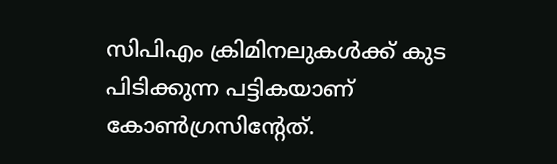സിപിഎം ക്രിമിനലുകള്‍ക്ക് കുട പിടിക്കുന്ന പട്ടികയാണ് കോണ്‍ഗ്രസിന്റേത്.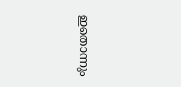ഇതൊന്നും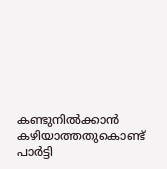കണ്ടുനില്‍ക്കാന്‍ കഴിയാത്തതുകൊണ്ട് പാര്‍ട്ടി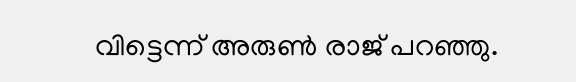വിട്ടെന്ന് അരുണ്‍ രാജ് പറഞ്ഞു.